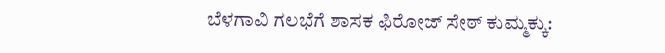ಬೆಳಗಾವಿ ಗಲಭೆಗೆ ಶಾಸಕ ಫಿರೋಜ್ ಸೇಠ್ ಕುಮ್ಮಕ್ಕು: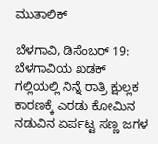ಮುತಾಲಿಕ್

ಬೆಳಗಾವಿ, ಡಿಸೆಂಬರ್ 19: ಬೆಳಗಾವಿಯ ಖಡಕ್ ಗಲ್ಲಿಯಲ್ಲಿ ನಿನ್ನೆ ರಾತ್ರಿ ಕ್ಷುಲ್ಲಕ ಕಾರಣಕ್ಕೆ ಎರಡು ಕೋಮಿನ ನಡುವಿನ ಏರ್ಪಟ್ಟ ಸಣ್ಣ ಜಗಳ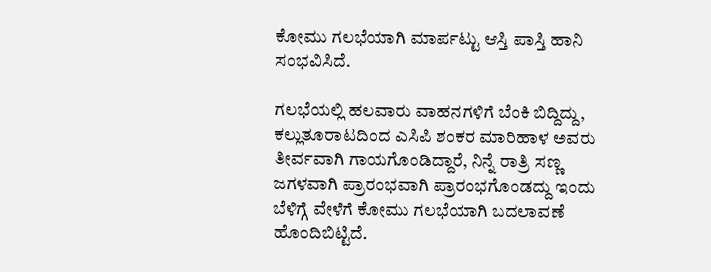ಕೋಮು ಗಲಭೆಯಾಗಿ ಮಾರ್ಪಟ್ಟು ಆಸ್ತಿ ಪಾಸ್ತಿ ಹಾನಿ ಸಂಭವಿಸಿದೆ.

ಗಲಭೆಯಲ್ಲಿ ಹಲವಾರು ವಾಹನಗಳಿಗೆ ಬೆಂಕಿ ಬಿದ್ದಿದ್ದು, ಕಲ್ಲುತೂರಾಟದಿಂದ ಎಸಿಪಿ ಶಂಕರ ಮಾರಿಹಾಳ ಅವರು ತೀರ್ವವಾಗಿ ಗಾಯಗೊಂಡಿದ್ದಾರೆ, ನಿನ್ನೆ ರಾತ್ರಿ ಸಣ್ಣ ಜಗಳವಾಗಿ ಪ್ರಾರಂಭವಾಗಿ ಪ್ರಾರಂಭಗೊಂಡದ್ದು ಇಂದು ಬೆಳಿಗ್ಗೆ ವೇಳೆಗೆ ಕೋಮು ಗಲಭೆಯಾಗಿ ಬದಲಾವಣೆ ಹೊಂದಿಬಿಟ್ಟಿದೆ.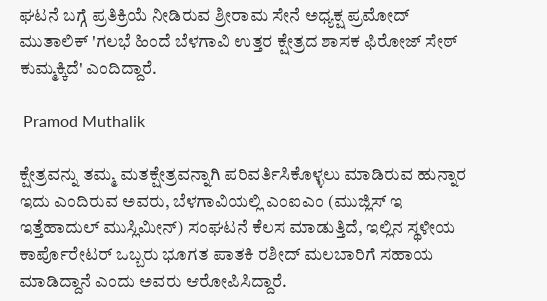ಘಟನೆ ಬಗ್ಗೆ ಪ್ರತಿಕ್ರಿಯೆ ನೀಡಿರುವ ಶ್ರೀರಾಮ ಸೇನೆ ಅಧ್ಯಕ್ಷ ಪ್ರಮೋದ್ ಮುತಾಲಿಕ್ 'ಗಲಭೆ ಹಿಂದೆ ಬೆಳಗಾವಿ ಉತ್ತರ ಕ್ಷೇತ್ರದ ಶಾಸಕ ಫಿರೋಜ್ ಸೇಠ್ ಕುಮ್ಮಕ್ಕಿದೆ' ಎಂದಿದ್ದಾರೆ.

 Pramod Muthalik

ಕ್ಷೇತ್ರವನ್ನು ತಮ್ಮ ಮತಕ್ಷೇತ್ರವನ್ನಾಗಿ ಪರಿವರ್ತಿಸಿಕೊಳ್ಳಲು ಮಾಡಿರುವ ಹುನ್ನಾರ ಇದು ಎಂದಿರುವ ಅವರು, ಬೆಳಗಾವಿಯಲ್ಲಿ ಎಂಐಎಂ (ಮುಜ್ಲಿಸ್ ಇ ಇತ್ತೆಹಾದುಲ್ ಮುಸ್ಲಿಮೀನ್) ಸಂಘಟನೆ ಕೆಲಸ ಮಾಡುತ್ತಿದೆ, ಇಲ್ಲಿನ ಸ್ಥಳೀಯ ಕಾರ್ಪೊರೇಟರ್ ಒಬ್ಬರು ಭೂಗತ ಪಾತಕಿ ರಶೀದ್ ಮಲಬಾರಿಗೆ ಸಹಾಯ ಮಾಡಿದ್ದಾನೆ ಎಂದು ಅವರು ಆರೋಪಿಸಿದ್ದಾರೆ.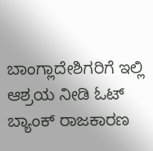ಬಾಂಗ್ಲಾದೇಶಿಗರಿಗೆ ಇಲ್ಲಿ ಆಶ್ರಯ ನೀಡಿ ಓಟ್ ಬ್ಯಾಂಕ್ ರಾಜಕಾರಣ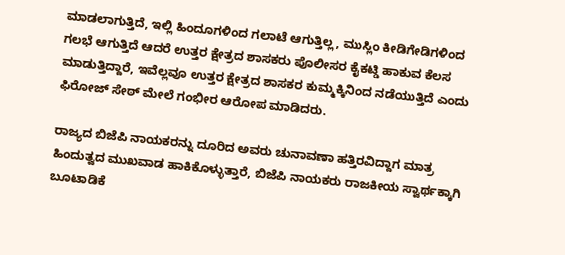ಮಾಡಲಾಗುತ್ತಿದೆ, ಇಲ್ಲಿ ಹಿಂದೂಗಳಿಂದ ಗಲಾಟೆ ಆಗುತ್ತಿಲ್ಲ, ಮುಸ್ಲಿಂ ಕೀಡಿಗೇಡಿಗಳಿಂದ ಗಲಭೆ ಆಗುತ್ತಿದೆ ಆದರೆ ಉತ್ತರ ಕ್ಷೇತ್ರದ ಶಾಸಕರು ಪೊಲೀಸರ ಕೈಕಟ್ಡಿ ಹಾಕುವ ಕೆಲಸ ಮಾಡುತ್ತಿದ್ದಾರೆ, ಇವೆಲ್ಲವೂ ಉತ್ತರ ಕ್ಷೇತ್ರದ ಶಾಸಕರ ಕುಮ್ಮಕ್ಕಿನಿಂದ ನಡೆಯುತ್ತಿದೆ ಎಂದು ಫಿರೋಜ್ ಸೇಠ್ ಮೇಲೆ ಗಂಭೀರ ಆರೋಪ ಮಾಡಿದರು.

ರಾಜ್ಯದ ಬಿಜೆಪಿ ನಾಯಕರನ್ನು ದೂರಿದ ಅವರು ಚುನಾವಣಾ ಹತ್ತಿರವಿದ್ದಾಗ ಮಾತ್ರ ಹಿಂದುತ್ವದ ಮುಖವಾಡ ಹಾಕಿಕೊಳ್ಳುತ್ತಾರೆ, ಬಿಜೆಪಿ ನಾಯಕರು ರಾಜಕೀಯ ಸ್ವಾರ್ಥಕ್ಕಾಗಿ ಬೂಟಾಡಿಕೆ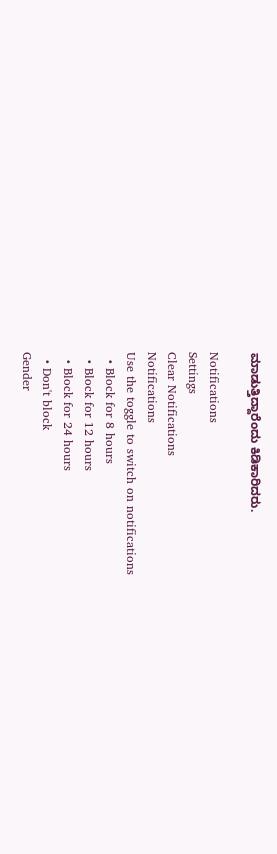ಮಾಡುತ್ತಿದ್ದಾರೆಂದು ಕಿಡಿಕಾರಿದರು.

Notifications
Settings
Clear Notifications
Notifications
Use the toggle to switch on notifications
  • Block for 8 hours
  • Block for 12 hours
  • Block for 24 hours
  • Don't block
Gender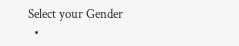Select your Gender
  •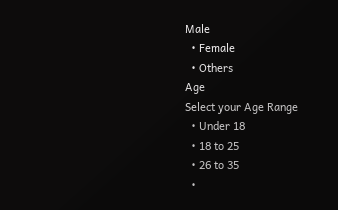Male
  • Female
  • Others
Age
Select your Age Range
  • Under 18
  • 18 to 25
  • 26 to 35
  •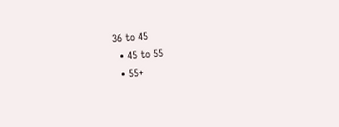36 to 45
  • 45 to 55
  • 55+